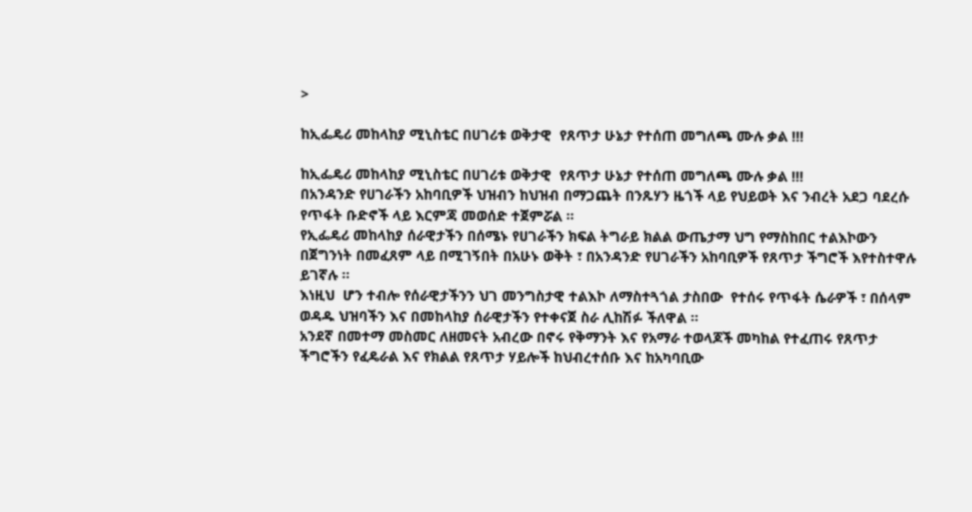>

ከኢፌዴሪ መከላከያ ሚኒስቴር በሀገሪቱ ወቅታዊ  የጸጥታ ሁኔታ የተሰጠ መግለጫ ሙሉ ቃል !!!

ከኢፌዴሪ መከላከያ ሚኒስቴር በሀገሪቱ ወቅታዊ  የጸጥታ ሁኔታ የተሰጠ መግለጫ ሙሉ ቃል !!!
በአንዳንድ የሀገራችን አከባቢዎች ህዝብን ከህዝብ በማጋጨት በንጹሃን ዜጎች ላይ የህይወት እና ንብረት አደጋ ባደረሱ የጥፋት ቡድኖች ላይ እርምጃ መወሰድ ተጀምሯል ።
የኢፌዴሪ መከላከያ ሰራዊታችን በሰሜኑ የሀገራችን ክፍል ትግራይ ክልል ውጤታማ ህግ የማስከበር ተልእኮውን በጀግንነት በመፈጸም ላይ በሚገኝበት በአሁኑ ወቅት ፣ በአንዳንድ የሀገራችን አከባቢዎች የጸጥታ ችግሮች እየተስተዋሉ ይገኛሉ ፡፡
እነዚህ  ሆን ተብሎ የሰራዊታችንን ህገ መንግስታዊ ተልእኮ ለማስተጓጎል ታስበው  የተሰሩ የጥፋት ሴራዎች ፣ በሰላም ወዳዱ ህዝባችን እና በመከላከያ ሰራዊታችን የተቀናጀ ስራ ሊከሽፉ ችለዋል ።
አንደኛ በመተማ መስመር ለዘመናት አብረው በኖሩ የቅማንት እና የአማራ ተወላጆች መካከል የተፈጠሩ የጸጥታ ችግሮችን የፈዴራል እና የክልል የጸጥታ ሃይሎች ከህብረተሰቡ እና ከአካባቢው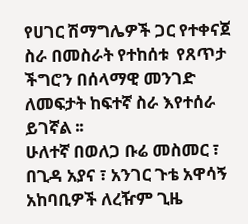የሀገር ሽማግሌዎች ጋር የተቀናጀ ስራ በመስራት የተከሰቱ  የጸጥታ ችግሮን በሰላማዊ መንገድ ለመፍታት ከፍተኛ ስራ እየተሰራ ይገኛል ፡፡
ሁለተኛ በወለጋ ቡሬ መስመር ፣ በጊዳ አያና ፣ አንገር ጉቴ አዋሳኝ አከባቢዎች ለረዥም ጊዜ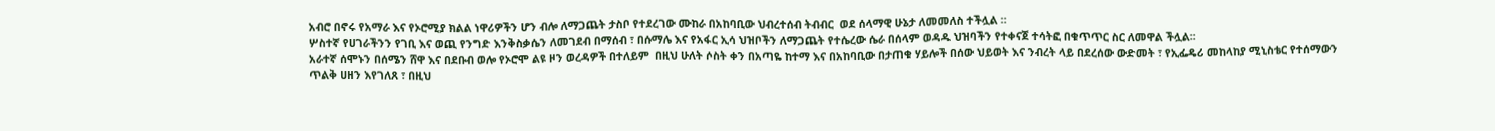አብሮ በኖሩ የአማራ እና የኦሮሚያ ክልል ነዋሪዎችን ሆን ብሎ ለማጋጨት ታስቦ የተደረገው ሙከራ በአከባቢው ህብረተሰብ ትብብር  ወደ ሰላማዊ ሁኔታ ለመመለስ ተችሏል ።
ሦስተኛ የሀገራችንን የገቢ እና ወጪ የንግድ እንቅስቃሴን ለመገደብ በማሰብ ፣ በሱማሌ እና የአፋር ኢሳ ህዝቦችን ለማጋጨት የተሴረው ሴራ በሰላም ወዳዱ ህዝባችን የተቀናጀ ተሳትፎ በቁጥጥር ስር ለመዋል ችሏል፡፡
አራተኛ ሰሞኑን በሰሜን ሸዋ እና በደቡብ ወሎ የኦሮሞ ልዩ ዞን ወረዳዎች በተለይም  በዚህ ሁለት ሶስት ቀን በአጣዬ ከተማ እና በአከባቢው በታጠቁ ሃይሎች በሰው ህይወት እና ንብረት ላይ በደረሰው ውድመት ፣ የኢፌዴሪ መከላከያ ሚኒስቴር የተሰማውን ጥልቅ ሀዘን እየገለጸ ፣ በዚህ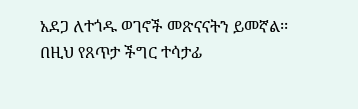አደጋ ለተጎዱ ወገኖች መጽናናትን ይመኛል፡፡
በዚህ የጸጥታ ችግር ተሳታፊ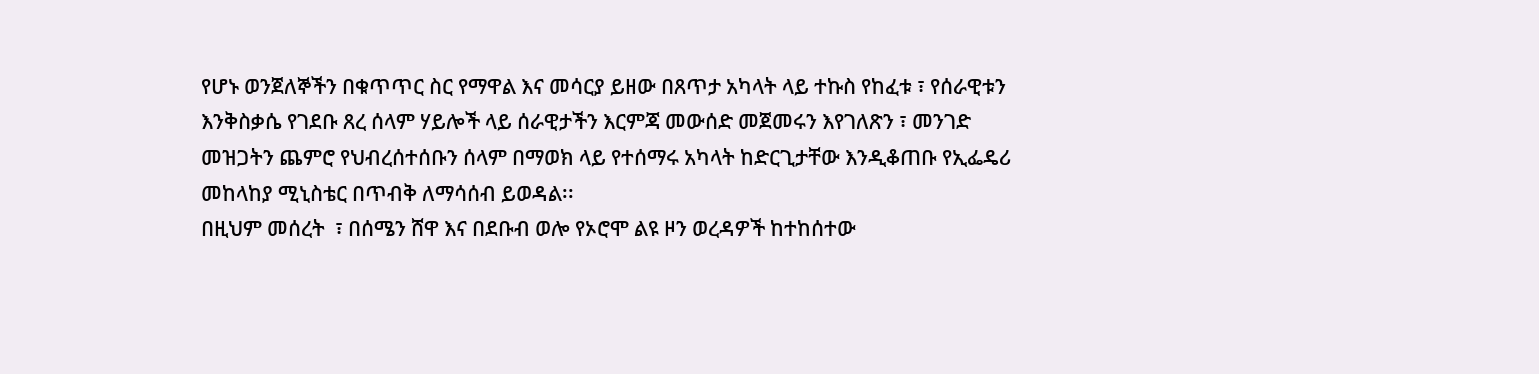የሆኑ ወንጀለኞችን በቁጥጥር ስር የማዋል እና መሳርያ ይዘው በጸጥታ አካላት ላይ ተኩስ የከፈቱ ፣ የሰራዊቱን እንቅስቃሴ የገደቡ ጸረ ሰላም ሃይሎች ላይ ሰራዊታችን እርምጃ መውሰድ መጀመሩን እየገለጽን ፣ መንገድ መዝጋትን ጨምሮ የህብረሰተሰቡን ሰላም በማወክ ላይ የተሰማሩ አካላት ከድርጊታቸው እንዲቆጠቡ የኢፌዴሪ መከላከያ ሚኒስቴር በጥብቅ ለማሳሰብ ይወዳል፡፡
በዚህም መሰረት  ፣ በሰሜን ሸዋ እና በደቡብ ወሎ የኦሮሞ ልዩ ዞን ወረዳዎች ከተከሰተው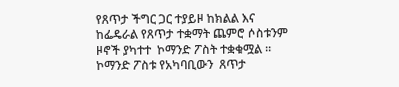የጸጥታ ችግር ጋር ተያይዞ ከክልል እና ከፌዴራል የጸጥታ ተቋማት ጨምሮ ሶስቱንም ዞኖች ያካተተ  ኮማንድ ፖስት ተቋቁሟል ።
ኮማንድ ፖስቱ የአካባቢውን  ጸጥታ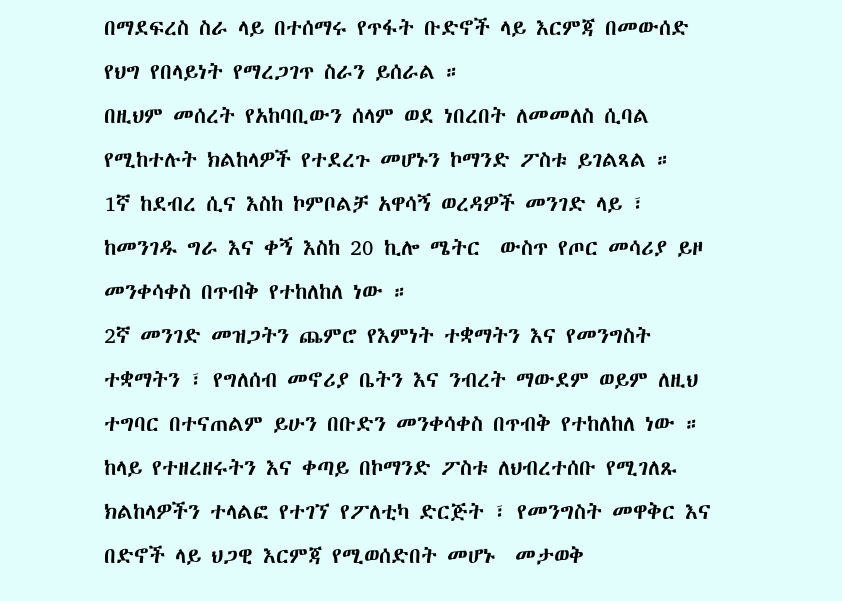በማደፍረስ ስራ ላይ በተሰማሩ የጥፋት ቡድኖች ላይ እርምጃ በመውሰድ የህግ የበላይነት የማረጋገጥ ስራን ይሰራል ።
በዚህም መሰረት የአከባቢውን ሰላም ወደ ነበረበት ለመመለስ ሲባል የሚከተሉት ክልከላዎች የተደረጉ መሆኑን ኮማንድ ፖስቱ ይገልጻል ።
1ኛ ከደብረ ሲና እስከ ኮምቦልቻ አዋሳኝ ወረዳዎች መንገድ ላይ ፣  ከመንገዱ ግራ እና ቀኝ እስከ 20 ኪሎ ሜትር  ውስጥ የጦር መሳሪያ ይዞ መንቀሳቀስ በጥብቅ የተከለከለ ነው ።
2ኛ መንገድ መዝጋትን ጨምሮ የእምነት ተቋማትን እና የመንግስት ተቋማትን ፣ የግለሰብ መኖሪያ ቤትን እና ንብረት ማውደም ወይም ለዚህ ተግባር በተናጠልም ይሁን በቡድን መንቀሳቀስ በጥብቅ የተከለከለ ነው ።
ከላይ የተዘረዘሩትን እና ቀጣይ በኮማንድ ፖስቱ ለህብረተሰቡ የሚገለጹ ክልከላዎችን ተላልፎ የተገኘ የፖለቲካ ድርጅት ፣ የመንግስት መዋቅር እና በድኖች ላይ ህጋዊ እርምጃ የሚወሰድበት መሆኑ  መታወቅ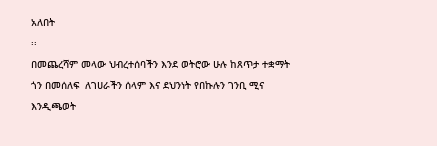አለበት
፡፡
በመጨረሻም መላው ህብረተሰባችን እንደ ወትሮው ሁሉ ከጸጥታ ተቋማት ጎን በመሰለፍ  ለገሀራችን ሰላም እና ደህንነት የበኩሉን ገንቢ ሚና እንዲጫወት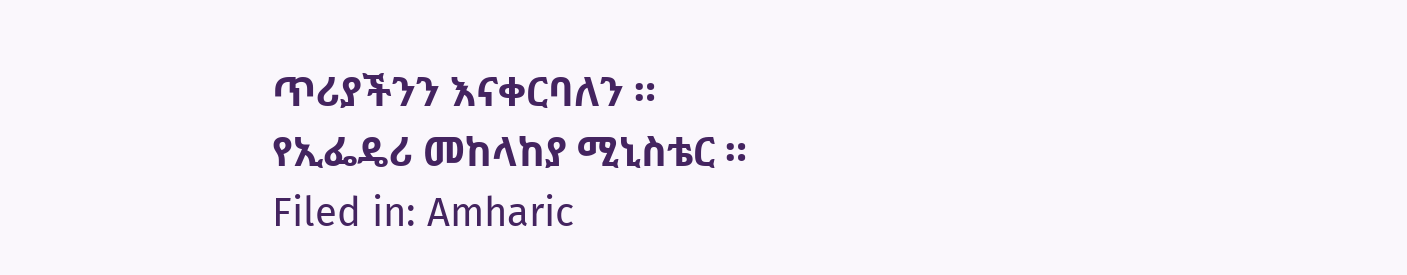ጥሪያችንን እናቀርባለን ።
የኢፌዴሪ መከላከያ ሚኒስቴር ።
Filed in: Amharic